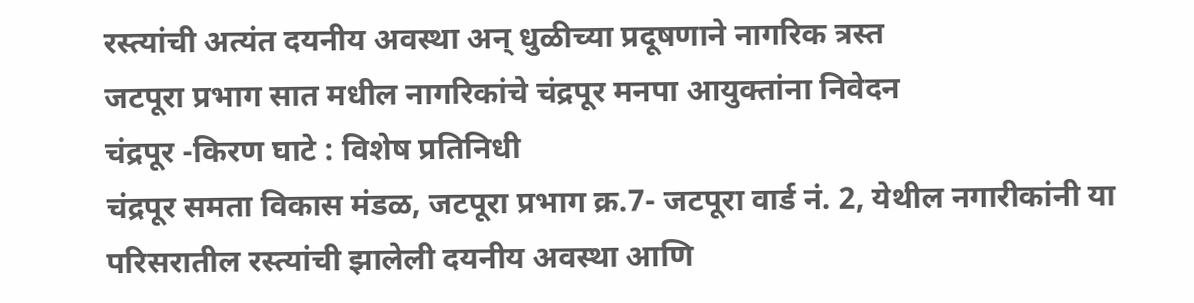रस्त्यांची अत्यंत दयनीय अवस्था अन् धुळीच्या प्रदूषणाने नागरिक त्रस्त
जटपूरा प्रभाग सात मधील नागरिकांचे चंद्रपूर मनपा आयुक्तांना निवेदन
चंद्रपूर -किरण घाटे : विशेष प्रतिनिधी
चंद्रपूर समता विकास मंडळ, जटपूरा प्रभाग क्र.7- जटपूरा वार्ड नं. 2, येथील नगारीकांनी या परिसरातील रस्त्यांची झालेली दयनीय अवस्था आणि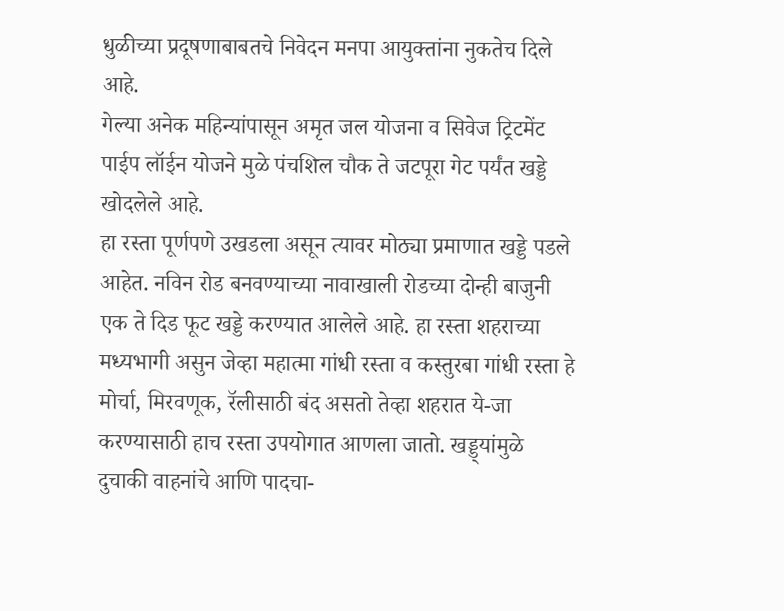धुळीच्या प्रदूषणाबाबतचे निवेदन मनपा आयुक्तांना नुकतेच दिले आहे.
गेल्या अनेक महिन्यांपासून अमृत जल योजना व सिवेज ट्रिटमेंट पाईप लॉईन योजने मुळे पंचशिल चौक ते जटपूरा गेट पर्यंत खड्डे खोदलेले आहे.
हा रस्ता पूर्णपणे उखडला असून त्यावर मोठ्या प्रमाणात खड्डे पडले आहेत. नविन रोड बनवण्याच्या नावाखाली रोडच्या दोन्ही बाजुनी एक ते दिड फूट खड्डे करण्यात आलेले आहे. हा रस्ता शहराच्या मध्यभागी असुन जेव्हा महात्मा गांधी रस्ता व कस्तुरबा गांधी रस्ता हे मोर्चा, मिरवणूक, रॅलीसाठी बंद असतो तेव्हा शहरात ये-जा करण्यासाठी हाच रस्ता उपयोगात आणला जातो. खड्ड्यांमुळे दुचाकी वाहनांचे आणि पादचा-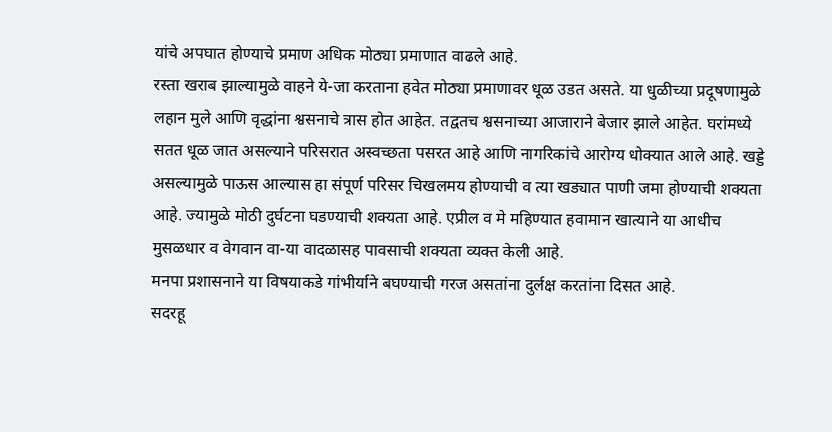यांचे अपघात होण्याचे प्रमाण अधिक मोठ्या प्रमाणात वाढले आहे.
रस्ता खराब झाल्यामुळे वाहने ये-जा करताना हवेत मोठ्या प्रमाणावर धूळ उडत असते. या धुळीच्या प्रदूषणामुळे लहान मुले आणि वृद्धांना श्वसनाचे त्रास होत आहेत. तद्वतच श्वसनाच्या आजाराने बेजार झाले आहेत. घरांमध्ये सतत धूळ जात असल्याने परिसरात अस्वच्छता पसरत आहे आणि नागरिकांचे आरोग्य धोक्यात आले आहे. खड्डे असल्यामुळे पाऊस आल्यास हा संपूर्ण परिसर चिखलमय होण्याची व त्या खड्यात पाणी जमा होण्याची शक्यता आहे. ज्यामुळे मोठी दुर्घटना घडण्याची शक्यता आहे. एप्रील व मे महिण्यात हवामान खात्याने या आधीच मुसळधार व वेगवान वा-या वादळासह पावसाची शक्यता व्यक्त केली आहे.
मनपा प्रशासनाने या विषयाकडे गांभीर्याने बघण्याची गरज असतांना दुर्लक्ष करतांना दिसत आहे.
सदरहू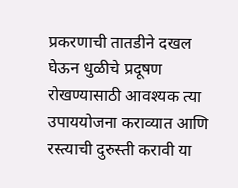प्रकरणाची तातडीने दखल घेऊन धुळीचे प्रदूषण रोखण्यासाठी आवश्यक त्या उपाययोजना कराव्यात आणि रस्त्याची दुरुस्ती करावी या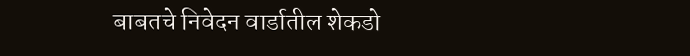बाबतचे निवेदन वार्डातील शेकडो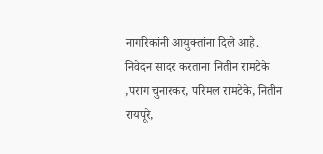नागरिकांनी आयुक्तांना दिले आहे.
निवेदन सादर करताना नितीन रामटेके ,पराग चुनारकर, परिमल रामटेके, नितीन रायपूरे,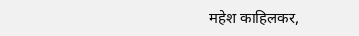महेश काहिलकर,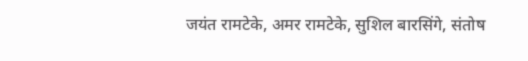जयंत रामटेके, अमर रामटेके, सुशिल बारसिंगे, संतोष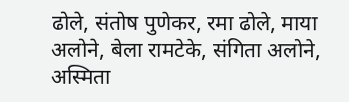ढोले, संतोष पुणेकर, रमा ढोले, माया अलोने, बेला रामटेके, संगिता अलोने, अस्मिता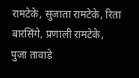रामटेके, सुजाता रामटेके, रिता बारसिंगे, प्रणाली रामटेके, पुजा तावाडे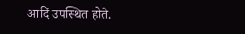आदिं उपस्थित होते.